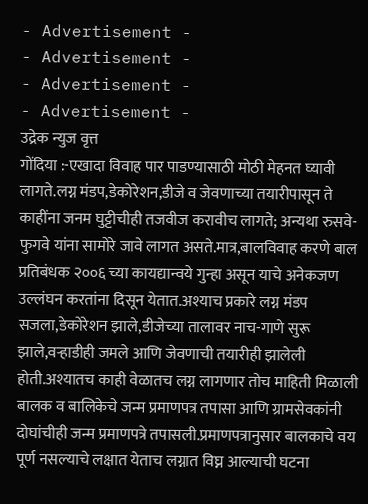- Advertisement -
- Advertisement -
- Advertisement -
- Advertisement -
उद्रेक न्युज वृत्त
गोंदिया :-एखादा विवाह पार पाडण्यासाठी मोठी मेहनत घ्यावी लागते.लग्न मंडप,डेकोरेशन,डीजे व जेवणाच्या तयारीपासून ते काहींना जनम घुट्टीचीही तजवीज करावीच लागते; अन्यथा रुसवे-फुगवे यांना सामोरे जावे लागत असते.मात्र,बालविवाह करणे बाल प्रतिबंधक २००६ च्या कायद्यान्वये गुन्हा असून याचे अनेकजण उल्लंघन करतांना दिसून येतात.अश्याच प्रकारे लग्न मंडप सजला,डेकोरेशन झाले,डीजेच्या तालावर नाच-गाणे सुरू झाले,वऱ्हाडीही जमले आणि जेवणाची तयारीही झालेली होती.अश्यातच काही वेळातच लग्न लागणार तोच माहिती मिळाली बालक व बालिकेचे जन्म प्रमाणपत्र तपासा आणि ग्रामसेवकांनी दोघांचीही जन्म प्रमाणपत्रे तपासली.प्रमाणपत्रानुसार बालकाचे वय पूर्ण नसल्याचे लक्षात येताच लग्नात विघ्न आल्याची घटना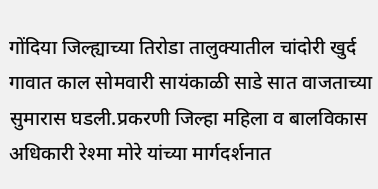गोंदिया जिल्ह्याच्या तिरोडा तालुक्यातील चांदोरी खुर्द गावात काल सोमवारी सायंकाळी साडे सात वाजताच्या सुमारास घडली.प्रकरणी जिल्हा महिला व बालविकास अधिकारी रेश्मा मोरे यांच्या मार्गदर्शनात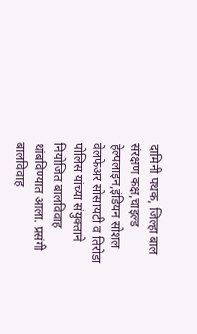दामिनी पथक, जिल्हा बाल संरक्षण कक्ष,चाइल्ड हेल्पलाइन,इंडियन सोशल वेलफेअर सोसायटी व तिरोडा पोलिस यांच्या संयुक्ताने नियोजित बालविवाह थांबविण्यात आला. प्रसंगी बालविवाह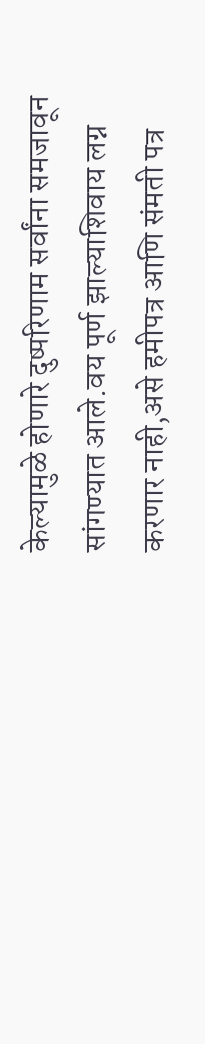केल्यामुळे होणारे दुष्परिणाम सर्वांना समजावून सांगण्यात आले.वय पूर्ण झाल्याशिवाय लग्न करणार नाही,असे हमीपत्र आणि संमती पत्र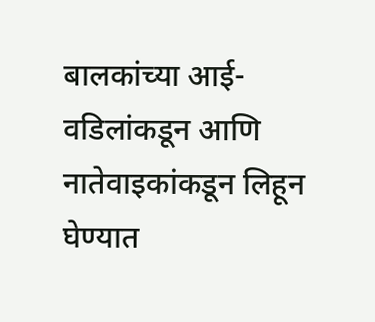बालकांच्या आई-वडिलांकडून आणि नातेवाइकांकडून लिहून घेण्यात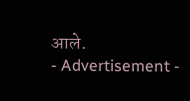आले.
- Advertisement -